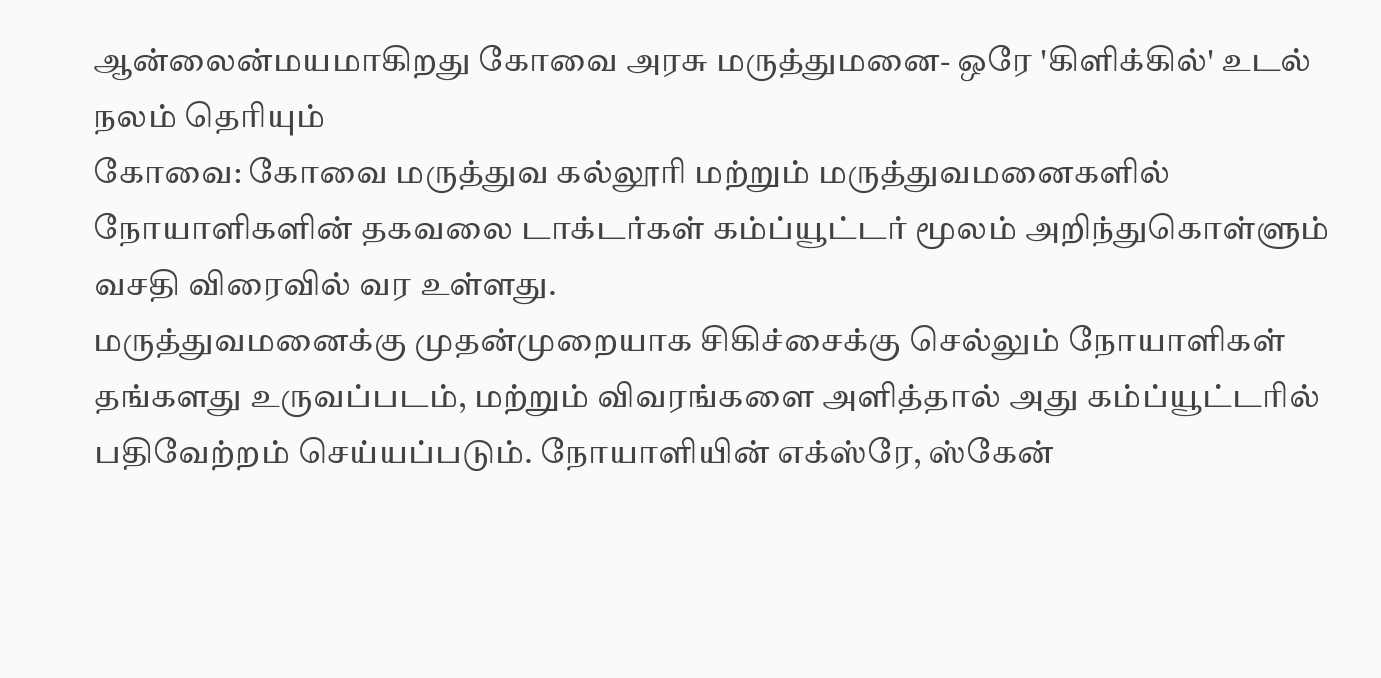ஆன்லைன்மயமாகிறது கோவை அரசு மருத்துமனை- ஒரே 'கிளிக்கில்' உடல் நலம் தெரியும்
கோவை: கோவை மருத்துவ கல்லூரி மற்றும் மருத்துவமனைகளில் நோயாளிகளின் தகவலை டாக்டர்கள் கம்ப்யூட்டர் மூலம் அறிந்துகொள்ளும் வசதி விரைவில் வர உள்ளது.
மருத்துவமனைக்கு முதன்முறையாக சிகிச்சைக்கு செல்லும் நோயாளிகள் தங்களது உருவப்படம், மற்றும் விவரங்களை அளித்தால் அது கம்ப்யூட்டரில் பதிவேற்றம் செய்யப்படும். நோயாளியின் எக்ஸ்ரே, ஸ்கேன்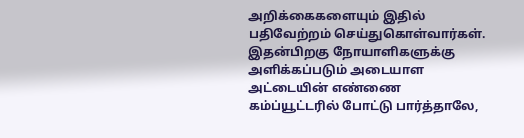அறிக்கைகளையும் இதில் பதிவேற்றம் செய்துகொள்வார்கள். இதன்பிறகு நோயாளிகளுக்கு அளிக்கப்படும் அடையாள அட்டையின் எண்ணை கம்ப்யூட்டரில் போட்டு பார்த்தாலே,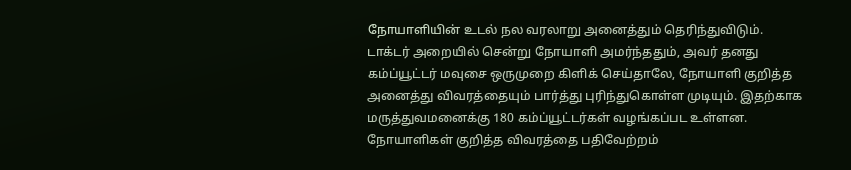நோயாளியின் உடல் நல வரலாறு அனைத்தும் தெரிந்துவிடும்.
டாக்டர் அறையில் சென்று நோயாளி அமர்ந்ததும், அவர் தனது கம்ப்யூட்டர் மவுசை ஒருமுறை கிளிக் செய்தாலே, நோயாளி குறித்த அனைத்து விவரத்தையும் பார்த்து புரிந்துகொள்ள முடியும். இதற்காக மருத்துவமனைக்கு 180 கம்ப்யூட்டர்கள் வழங்கப்பட உள்ளன. நோயாளிகள் குறித்த விவரத்தை பதிவேற்றம்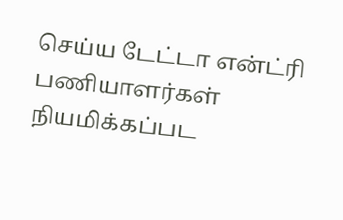செய்ய டேட்டா என்ட்ரி பணியாளர்கள் நியமிக்கப்பட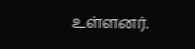உள்ளனர்.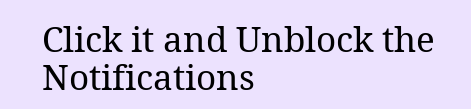Click it and Unblock the Notifications